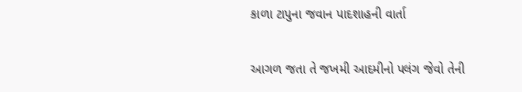કાળા ટાપુના જવાન પાદશાહની વાર્તા

આગળ જતા તે જખમી આદમીનો પલંગ જેવો તેની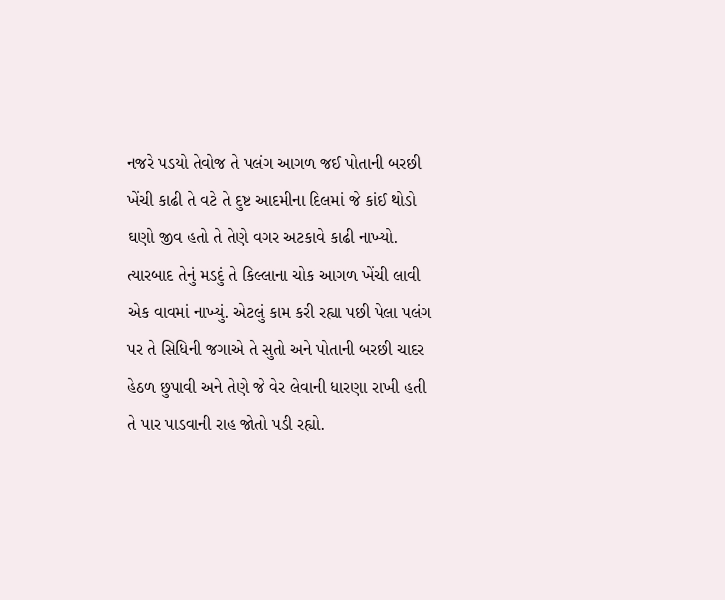નજરે પડયો તેવોજ તે પલંગ આગળ જઈ પોતાની બરછી ખેંચી કાઢી તે વટે તે દુષ્ટ આદમીના દિલમાં જે કાંઈ થોડો ઘણો જીવ હતો તે તેણે વગર અટકાવે કાઢી નાખ્યો. ત્યારબાદ તેનું મડદું તે કિલ્લાના ચોક આગળ ખેંચી લાવી એક વાવમાં નાખ્યું. એટલું કામ કરી રહ્યા પછી પેલા પલંગ પર તે સિધિની જગાએ તે સુતો અને પોતાની બરછી ચાદર હેઠળ છુપાવી અને તેણે જે વેર લેવાની ધારણા રાખી હતી તે પાર પાડવાની રાહ જોતો પડી રહ્યો.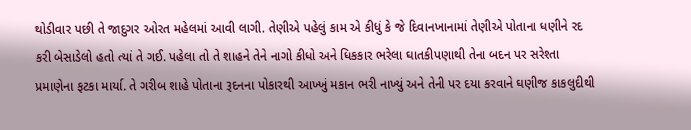થોડીવાર પછી તે જાદુગર ઓરત મહેલમાં આવી લાગી. તેણીએ પહેલું કામ એ કીધું કે જે દિવાનખાનામાં તેણીએ પોતાના ધણીને રદ કરી બેસાડેલો હતો ત્યાં તે ગઈ. પહેલા તો તે શાહને તેને નાગો કીધો અને ધિકકાર ભરેલા ઘાતકીપણાથી તેના બદન પર સરેશ્તા પ્રમાણેના ફટકા માર્યા. તે ગરીબ શાહે પોતાના રૂદનના પોકારથી આખ્ખું મકાન ભરી નાખ્યું અને તેની પર દયા કરવાને ઘણીજ કાકલુદીથી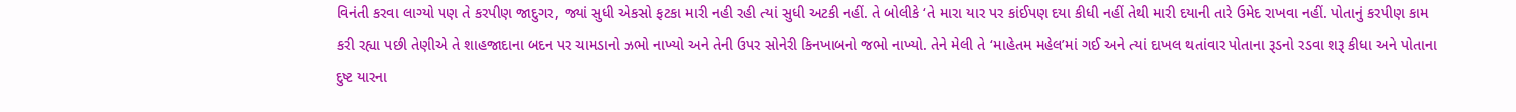વિનંતી કરવા લાગ્યો પણ તે કરપીણ જાદુગર, જ્યાં સુધી એકસો ફટકા મારી નહી રહી ત્યાં સુધી અટકી નહીં. તે બોલીકે ‘તે મારા યાર પર કાંઈપણ દયા કીધી નહીં તેથી મારી દયાની તારે ઉમેદ રાખવા નહીં. પોતાનું કરપીણ કામ કરી રહ્યા પછી તેણીએ તે શાહજાદાના બદન પર ચામડાનો ઝભો નાખ્યો અને તેની ઉપર સોનેરી કિનખાબનો જભો નાખ્યો. તેને મેલી તે ‘માહેતમ મહેલ’માં ગઈ અને ત્યાં દાખલ થતાંવાર પોતાના રૂડનો રડવા શરૂ કીધા અને પોતાના દુષ્ટ યારના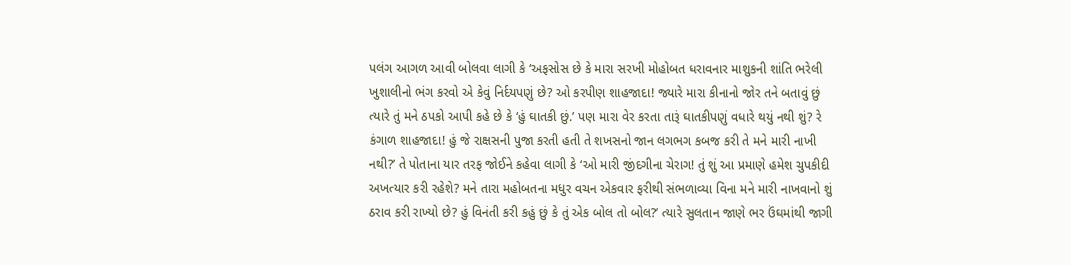પલંગ આગળ આવી બોલવા લાગી કે ‘અફસોસ છે કે મારા સરખી મોહોબત ધરાવનાર માશુકની શાંતિ ભરેલી ખુશાલીનો ભંગ કરવો એ કેવું નિર્દયપણું છે? ઓ કરપીણ શાહજાદા! જ્યારે મારા કીનાનો જોર તને બતાવું છું ત્યારે તું મને ઠપકો આપી કહે છે કે ‘હું ઘાતકી છું.’ પણ મારા વેર કરતા તારૂં ઘાતકીપણું વધારે થયું નથી શું? રે કંગાળ શાહજાદા! હું જે રાક્ષસની પુજા કરતી હતી તે શખસનો જાન લગભગ કબજ કરી તે મને મારી નાખી નથી?’ તે પોતાના યાર તરફ જોઈને કહેવા લાગી કે ‘ઓ મારી જીંદગીના ચેરાગ! તું શું આ પ્રમાણે હમેશ ચુપકીદી અખત્યાર કરી રહેશે? મને તારા મહોબતના મધુર વચન એકવાર ફરીથી સંભળાવ્યા વિના મને મારી નાખવાનો શું ઠરાવ કરી રાખ્યો છે? હું વિનંતી કરી કહું છું કે તું એક બોલ તો બોલ?’ ત્યારે સુલતાન જાણે ભર ઉંઘમાંથી જાગી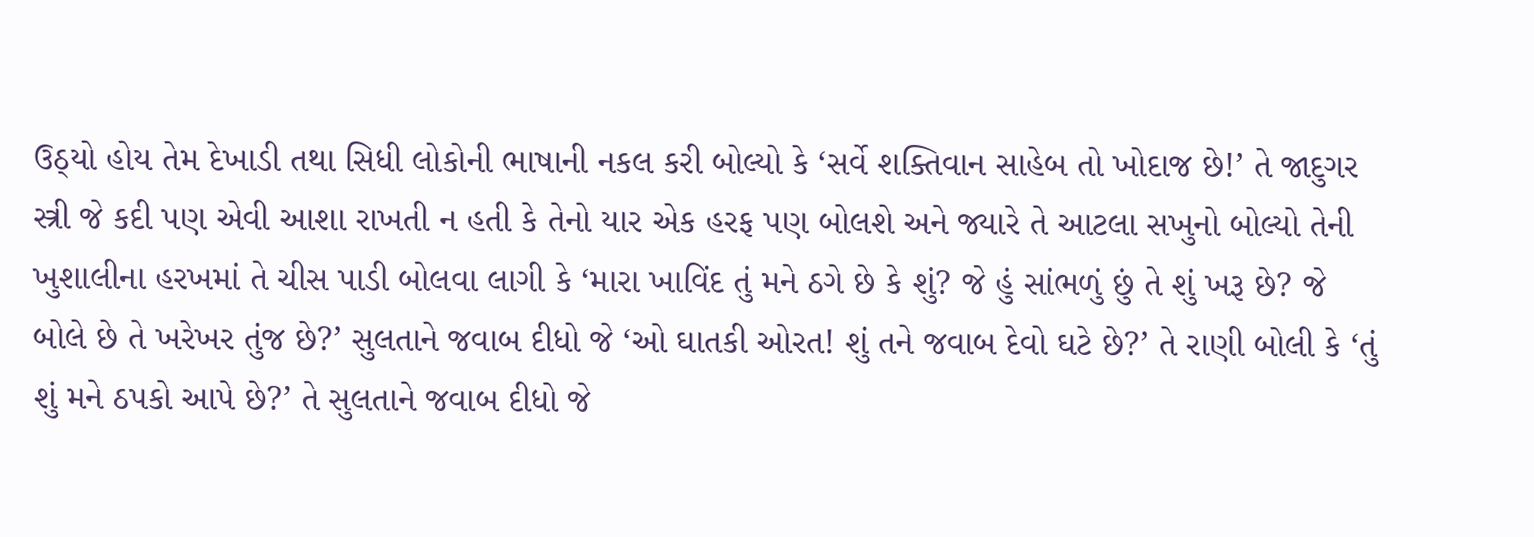ઉઠ્યો હોય તેમ દેખાડી તથા સિધી લોકોની ભાષાની નકલ કરી બોલ્યો કે ‘સર્વે શક્તિવાન સાહેબ તો ખોદાજ છે!’ તે જાદુગર સ્ત્રી જે કદી પણ એવી આશા રાખતી ન હતી કે તેનો યાર એક હરફ પણ બોલશે અને જ્યારે તે આટલા સખુનો બોલ્યો તેની ખુશાલીના હરખમાં તે ચીસ પાડી બોલવા લાગી કે ‘મારા ખાવિંદ તું મને ઠગે છે કે શું? જે હું સાંભળું છું તે શું ખરૂ છે? જે બોલે છે તે ખરેખર તુંજ છે?’ સુલતાને જવાબ દીધો જે ‘ઓ ઘાતકી ઓરત! શું તને જવાબ દેવો ઘટે છે?’ તે રાણી બોલી કે ‘તું શું મને ઠપકો આપે છે?’ તે સુલતાને જવાબ દીધો જે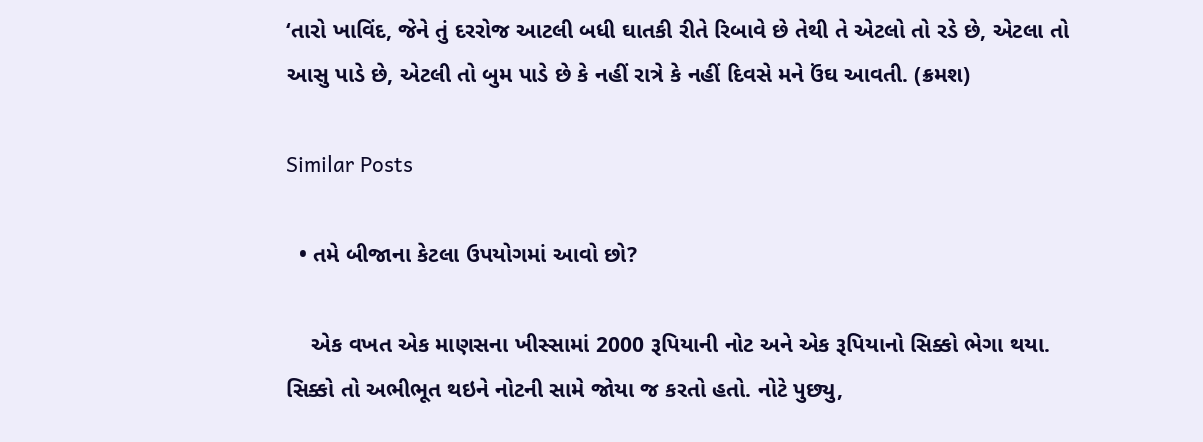‘તારો ખાવિંદ, જેને તું દરરોજ આટલી બધી ઘાતકી રીતે રિબાવે છે તેથી તે એટલો તો રડે છે, એટલા તો આસુ પાડે છે, એટલી તો બુમ પાડે છે કે નહીં રાત્રે કે નહીં દિવસે મને ઉંઘ આવતી. (ક્રમશ)

Similar Posts

  • તમે બીજાના કેટલા ઉપયોગમાં આવો છો?

    એક વખત એક માણસના ખીસ્સામાં 2000 રૂપિયાની નોટ અને એક રૂપિયાનો સિક્કો ભેગા થયા. સિક્કો તો અભીભૂત થઇને નોટની સામે જોયા જ કરતો હતો. નોટે પુછ્યુ,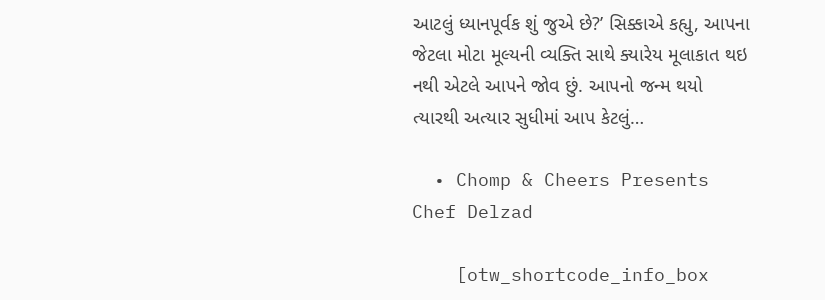આટલું ધ્યાનપૂર્વક શું જુએ છે?’ સિક્કાએ કહ્યુ, આપના જેટલા મોટા મૂલ્યની વ્યક્તિ સાથે ક્યારેય મૂલાકાત થઇ નથી એટલે આપને જોવ છું. આપનો જન્મ થયો ત્યારથી અત્યાર સુધીમાં આપ કેટલું…

  • Chomp & Cheers Presents Chef Delzad

    [otw_shortcode_info_box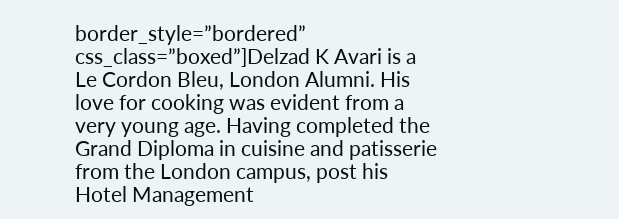border_style=”bordered” css_class=”boxed”]Delzad K Avari is a Le Cordon Bleu, London Alumni. His love for cooking was evident from a very young age. Having completed the Grand Diploma in cuisine and patisserie from the London campus, post his Hotel Management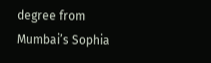degree from Mumbai’s Sophia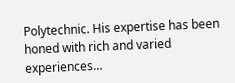Polytechnic. His expertise has been honed with rich and varied experiences…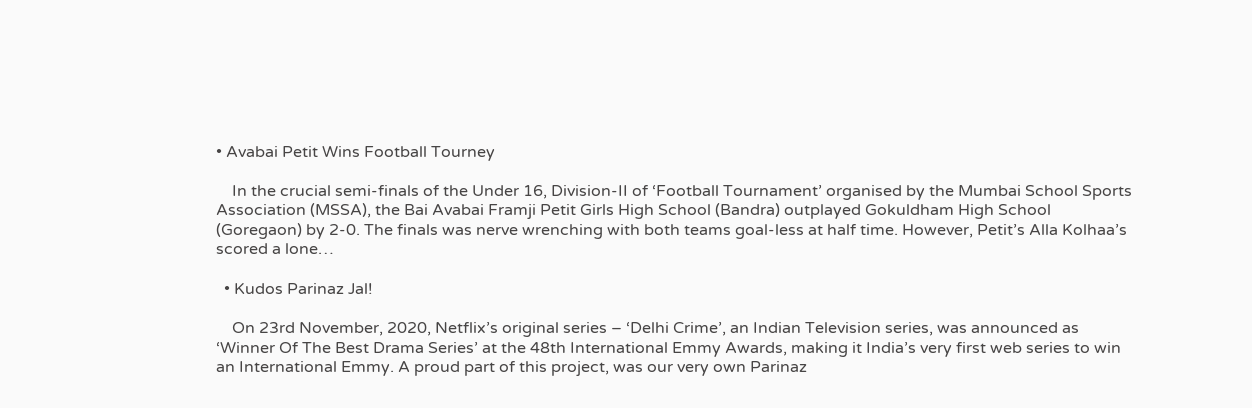• Avabai Petit Wins Football Tourney

    In the crucial semi-finals of the Under 16, Division-II of ‘Football Tournament’ organised by the Mumbai School Sports Association (MSSA), the Bai Avabai Framji Petit Girls High School (Bandra) outplayed Gokuldham High School (Goregaon) by 2-0. The finals was nerve wrenching with both teams goal-less at half time. However, Petit’s Alla Kolhaa’s scored a lone…

  • Kudos Parinaz Jal!

    On 23rd November, 2020, Netflix’s original series – ‘Delhi Crime’, an Indian Television series, was announced as ‘Winner Of The Best Drama Series’ at the 48th International Emmy Awards, making it India’s very first web series to win an International Emmy. A proud part of this project, was our very own Parinaz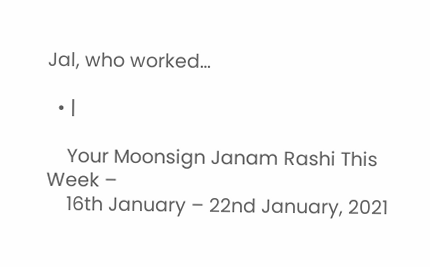Jal, who worked…

  • |

    Your Moonsign Janam Rashi This Week –
    16th January – 22nd January, 2021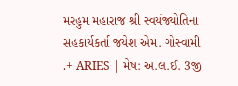મરહુમ મહારાજ શ્રી સ્વયંજ્યોતિના સહકાર્યકર્તા જયેશ એમ. ગોસ્વામી .+ ARIES | મેષ: અ.લ.ઈ. 3જી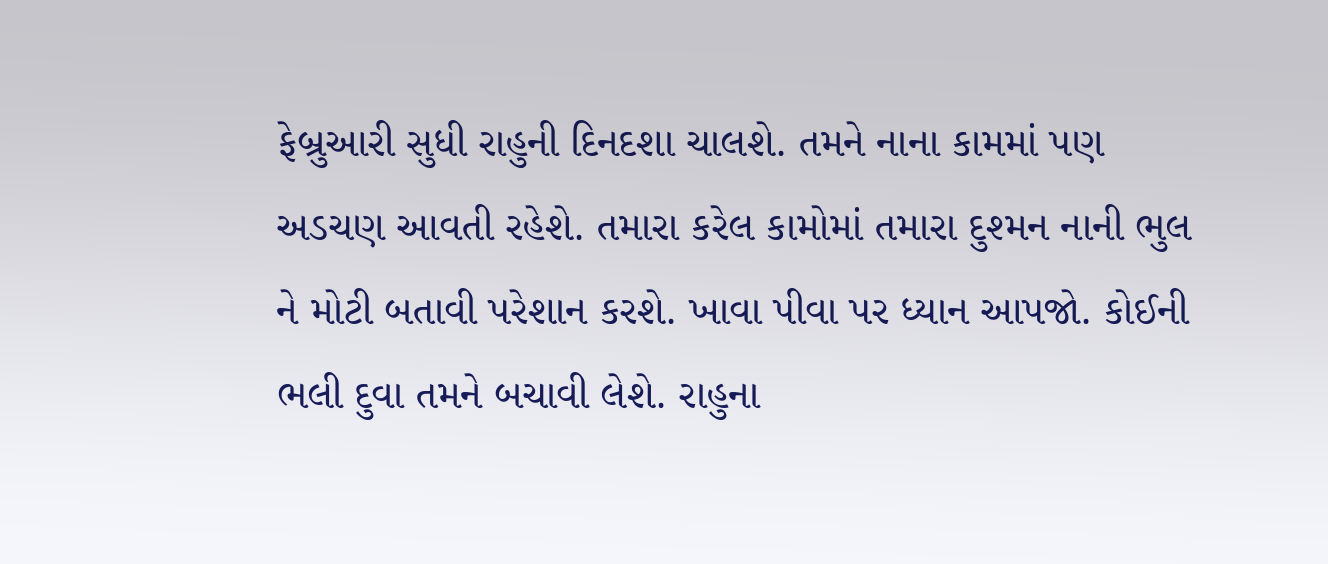ફેબ્રુઆરી સુધી રાહુની દિનદશા ચાલશે. તમને નાના કામમાં પણ અડચણ આવતી રહેશે. તમારા કરેલ કામોમાં તમારા દુશ્મન નાની ભુલ ને મોટી બતાવી પરેશાન કરશે. ખાવા પીવા પર ધ્યાન આપજો. કોઈની ભલી દુવા તમને બચાવી લેશે. રાહુના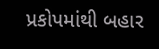પ્રકોપમાંથી બહાર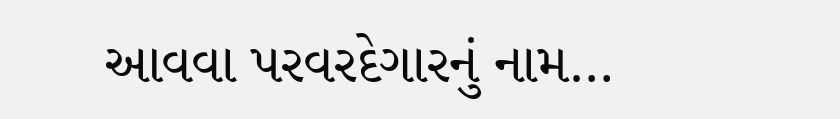આવવા પરવરદેગારનું નામ…